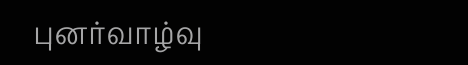புனர்வாழ்வு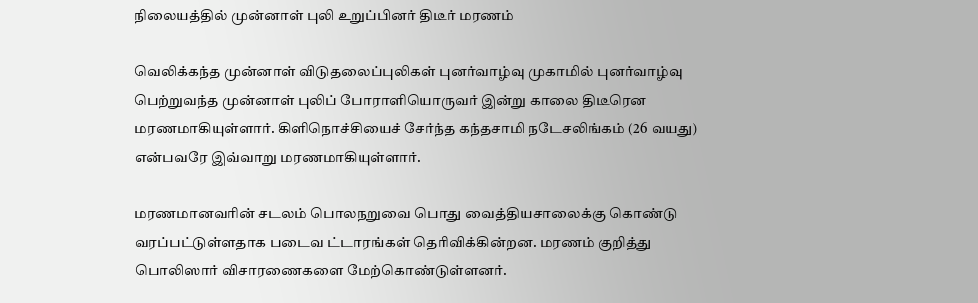நிலையத்தில் முன்னாள் புலி உறுப்பினர் திடீர் மரணம்

வெலிக்கந்த முன்னாள் விடுதலைப்புலிகள் புனர்வாழ்வு முகாமில் புனர்வாழ்வு பெற்றுவந்த முன்னாள் புலிப் போராளியொருவர் இன்று காலை திடீரென மரணமாகியுள்ளார். கிளிநொச்சியைச் சேர்ந்த கந்தசாமி நடேசலிங்கம் (26 வயது) என்பவரே இவ்வாறு மரணமாகியுள்ளார்.

மரணமானவரின் சடலம் பொலநறுவை பொது வைத்தியசாலைக்கு கொண்டு வரப்பட்டுள்ளதாக படைவ ட்டாரங்கள் தெரிவிக்கின்றன. மரணம் குறித்து பொலிஸார் விசாரணைகளை மேற்கொண்டுள்ளனர்.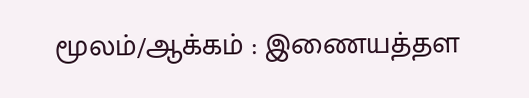மூலம்/ஆக்கம் : இணையத்தள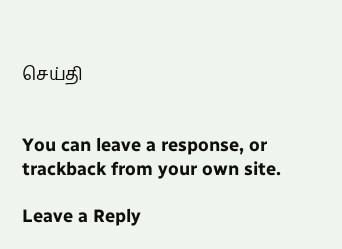செய்தி


You can leave a response, or trackback from your own site.

Leave a Reply